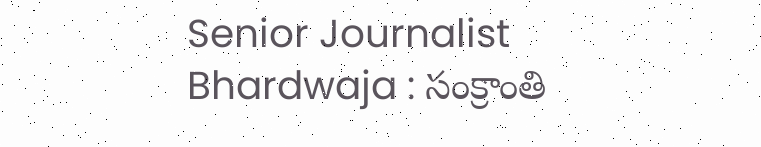Senior Journalist Bhardwaja : సంక్రాంతి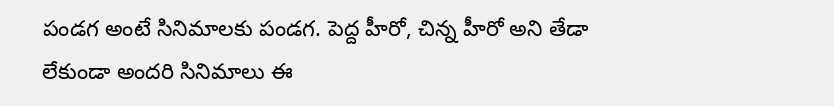పండగ అంటే సినిమాలకు పండగ. పెద్ద హీరో, చిన్న హీరో అని తేడా లేకుండా అందరి సినిమాలు ఈ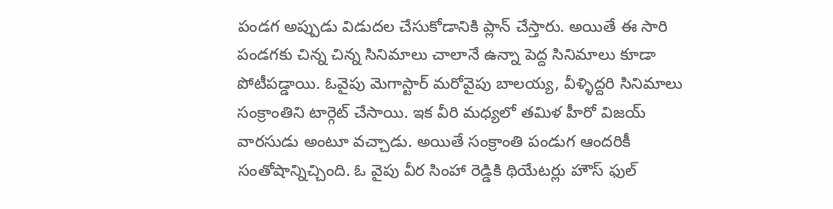పండగ అప్పుడు విడుదల చేసుకోడానికి ప్లాన్ చేస్తారు. అయితే ఈ సారి పండగకు చిన్న చిన్న సినిమాలు చాలానే ఉన్నా పెద్ద సినిమాలు కూడా పోటీపడ్డాయి. ఓవైపు మెగాస్టార్ మరోవైపు బాలయ్య, వీళ్ళిద్దరి సినిమాలు సంక్రాంతిని టార్గెట్ చేసాయి. ఇక వీరి మధ్యలో తమిళ హీరో విజయ్ వారసుడు అంటూ వచ్చాడు. అయితే సంక్రాంతి పండుగ ఆందరికీ సంతోషాన్నిచ్చింది. ఓ వైపు వీర సింహా రెడ్డికి థియేటర్లు హౌస్ ఫుల్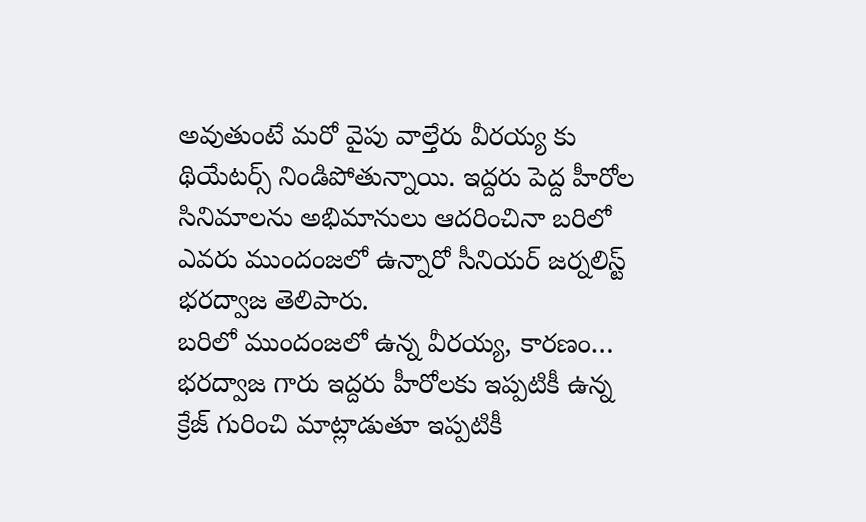అవుతుంటే మరో వైపు వాల్తేరు వీరయ్య కు థియేటర్స్ నిండిపోతున్నాయి. ఇద్దరు పెద్ద హీరోల సినిమాలను అభిమానులు ఆదరించినా బరిలో ఎవరు ముందంజలో ఉన్నారో సీనియర్ జర్నలిస్ట్ భరద్వాజ తెలిపారు.
బరిలో ముందంజలో ఉన్న వీరయ్య, కారణం…
భరద్వాజ గారు ఇద్దరు హీరోలకు ఇప్పటికీ ఉన్న క్రేజ్ గురించి మాట్లాడుతూ ఇప్పటికీ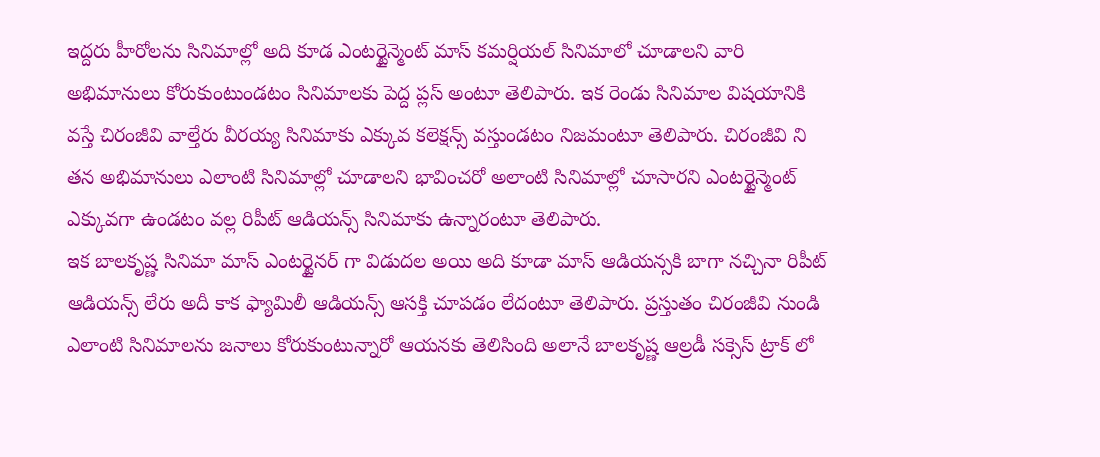ఇద్దరు హీరోలను సినిమాల్లో అది కూడ ఎంటర్టైన్మెంట్ మాస్ కమర్షియల్ సినిమాలో చూడాలని వారి అభిమానులు కోరుకుంటుండటం సినిమాలకు పెద్ద ప్లస్ అంటూ తెలిపారు. ఇక రెండు సినిమాల విషయానికి వస్తే చిరంజీవి వాల్తేరు వీరయ్య సినిమాకు ఎక్కువ కలెక్షన్స్ వస్తుండటం నిజమంటూ తెలిపారు. చిరంజీవి ని తన అభిమానులు ఎలాంటి సినిమాల్లో చూడాలని భావించరో అలాంటి సినిమాల్లో చూసారని ఎంటర్టైన్మెంట్ ఎక్కువగా ఉండటం వల్ల రిపీట్ ఆడియన్స్ సినిమాకు ఉన్నారంటూ తెలిపారు.
ఇక బాలకృష్ణ సినిమా మాస్ ఎంటర్టైనర్ గా విడుదల అయి అది కూడా మాస్ ఆడియన్సకి బాగా నచ్చినా రిపీట్ ఆడియన్స్ లేరు అదీ కాక ఫ్యామిలీ ఆడియన్స్ ఆసక్తి చూపడం లేదంటూ తెలిపారు. ప్రస్తుతం చిరంజీవి నుండి ఎలాంటి సినిమాలను జనాలు కోరుకుంటున్నారో ఆయనకు తెలిసింది అలానే బాలకృష్ణ ఆల్రడీ సక్సెస్ ట్రాక్ లో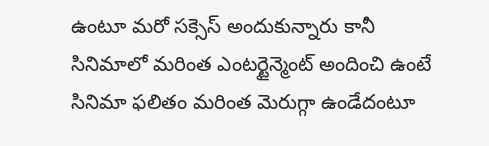ఉంటూ మరో సక్సెస్ అందుకున్నారు కానీ సినిమాలో మరింత ఎంటర్టైన్మెంట్ అందించి ఉంటే సినిమా ఫలితం మరింత మెరుగ్గా ఉండేదంటూ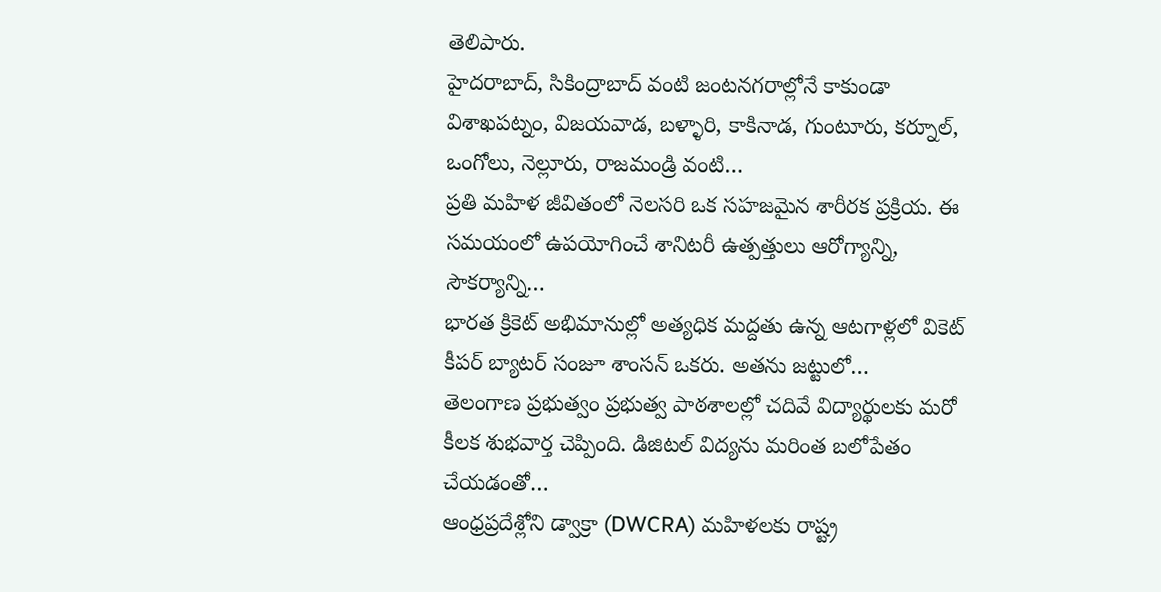తెలిపారు.
హైదరాబాద్, సికింద్రాబాద్ వంటి జంటనగరాల్లోనే కాకుండా విశాఖపట్నం, విజయవాడ, బళ్ళారి, కాకినాడ, గుంటూరు, కర్నూల్, ఒంగోలు, నెల్లూరు, రాజమండ్రి వంటి…
ప్రతి మహిళ జీవితంలో నెలసరి ఒక సహజమైన శారీరక ప్రక్రియ. ఈ సమయంలో ఉపయోగించే శానిటరీ ఉత్పత్తులు ఆరోగ్యాన్ని, సౌకర్యాన్ని…
భారత క్రికెట్ అభిమానుల్లో అత్యధిక మద్దతు ఉన్న ఆటగాళ్లలో వికెట్ కీపర్ బ్యాటర్ సంజూ శాంసన్ ఒకరు. అతను జట్టులో…
తెలంగాణ ప్రభుత్వం ప్రభుత్వ పాఠశాలల్లో చదివే విద్యార్థులకు మరో కీలక శుభవార్త చెప్పింది. డిజిటల్ విద్యను మరింత బలోపేతం చేయడంతో…
ఆంధ్రప్రదేశ్లోని డ్వాక్రా (DWCRA) మహిళలకు రాష్ట్ర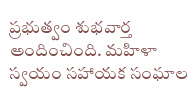ప్రభుత్వం శుభవార్త అందించింది. మహిళా స్వయం సహాయక సంఘాల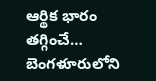ఆర్థిక భారం తగ్గించే…
బెంగళూరులోని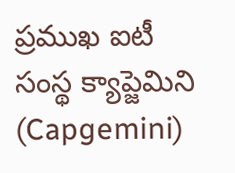ప్రముఖ ఐటీ సంస్థ క్యాప్జెమిని (Capgemini)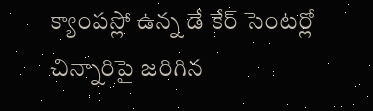క్యాంపస్లో ఉన్న డే కేర్ సెంటర్లో చిన్నారిపై జరిగిన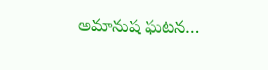అమానుష ఘటన…